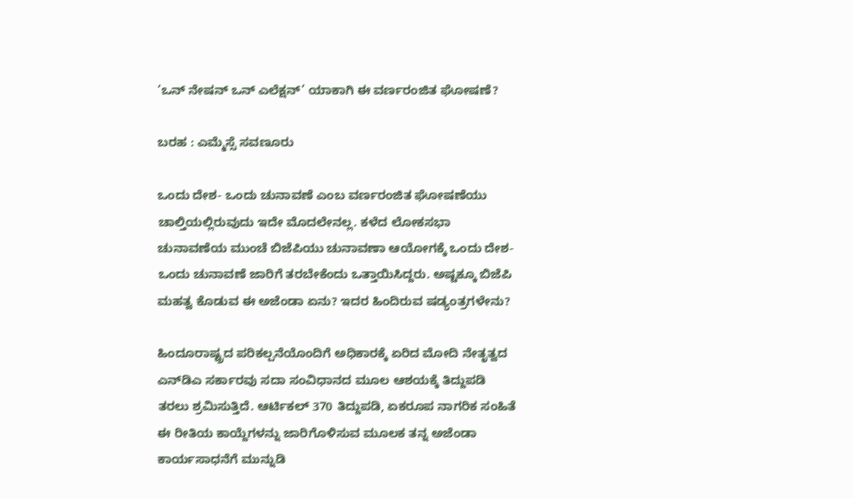‘ಒನ್ ನೇಷನ್ ಒನ್ ಎಲೆಕ್ಷನ್’ ಯಾಕಾಗಿ ಈ ವರ್ಣರಂಜಿತ ಘೋಷಣೆ?

ಬರಹ : ಎಮ್ಮೆಸ್ಸೆ ಸವಣೂರು

ಒಂದು ದೇಶ- ಒಂದು ಚುನಾವಣೆ ಎಂಬ ವರ್ಣರಂಜಿತ ಘೋಷಣೆಯು ಚಾಲ್ತಿಯಲ್ಲಿರುವುದು ಇದೇ ಮೊದಲೇನಲ್ಲ. ಕಳೆದ ಲೋಕಸಭಾ ಚುನಾವಣೆಯ ಮುಂಚೆ ಬಿಜೆಪಿಯು ಚುನಾವಣಾ ಆಯೋಗಕ್ಕೆ ಒಂದು ದೇಶ- ಒಂದು ಚುನಾವಣೆ ಜಾರಿಗೆ ತರಬೇಕೆಂದು ಒತ್ತಾಯಿಸಿದ್ದರು. ಅಷ್ಟಕ್ಕೂ ಬಿಜೆಪಿ ಮಹತ್ವ ಕೊಡುವ ಈ ಅಜೆಂಡಾ ಏನು? ಇದರ ಹಿಂದಿರುವ ಷಡ್ಯಂತ್ರಗಳೇನು?

ಹಿಂದೂರಾಷ್ಟ್ರದ ಪರಿಕಲ್ಪನೆಯೊಂದಿಗೆ ಅಧಿಕಾರಕ್ಕೆ ಏರಿದ ಮೋದಿ ನೇತೃತ್ವದ ಎನ್‌ಡಿಎ ಸರ್ಕಾರವು ಸದಾ ಸಂವಿಧಾನದ ಮೂಲ ಆಶಯಕ್ಕೆ ತಿದ್ದುಪಡಿ ತರಲು ಶ್ರಮಿಸುತ್ತಿದೆ. ಆರ್ಟಿಕಲ್ 370 ತಿದ್ದುಪಡಿ, ಏಕರೂಪ ನಾಗರಿಕ ಸಂಹಿತೆ ಈ ರೀತಿಯ ಕಾಯ್ದೆಗಳನ್ನು ಜಾರಿಗೊಳಿಸುವ ಮೂಲಕ ತನ್ನ ಅಜೆಂಡಾ ಕಾರ್ಯಸಾಧನೆಗೆ ಮುನ್ನುಡಿ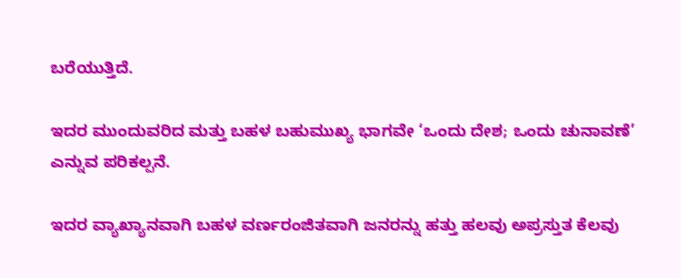ಬರೆಯುತ್ತಿದೆ.

ಇದರ ಮುಂದುವರಿದ ಮತ್ತು ಬಹಳ ಬಹುಮುಖ್ಯ ಭಾಗವೇ ‘ಒಂದು ದೇಶ; ಒಂದು ಚುನಾವಣೆ’ ಎನ್ನುವ ಪರಿಕಲ್ಪನೆ.

ಇದರ ವ್ಯಾಖ್ಯಾನವಾಗಿ ಬಹಳ ವರ್ಣರಂಜಿತವಾಗಿ ಜನರನ್ನು ಹತ್ತು ಹಲವು ಅಪ್ರಸ್ತುತ ಕೆಲವು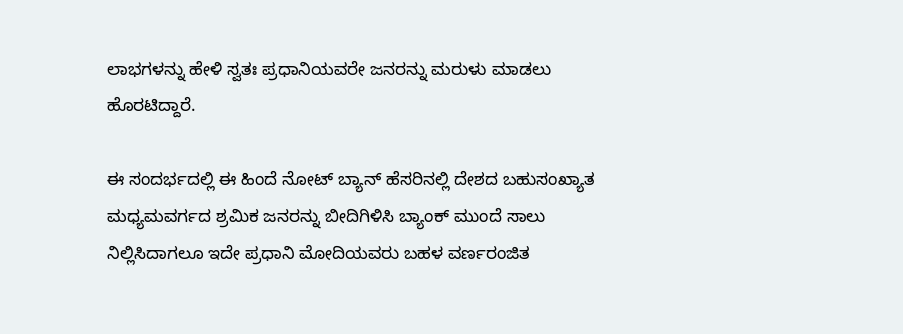ಲಾಭಗಳನ್ನು ಹೇಳಿ ಸ್ವತಃ ಪ್ರಧಾನಿಯವರೇ ಜನರನ್ನು ಮರುಳು ಮಾಡಲು ಹೊರಟಿದ್ದಾರೆ.

ಈ ಸಂದರ್ಭದಲ್ಲಿ ಈ ಹಿಂದೆ ನೋಟ್‌ ಬ್ಯಾನ್ ಹೆಸರಿನಲ್ಲಿ ದೇಶದ ಬಹುಸಂಖ್ಯಾತ ಮಧ್ಯಮವರ್ಗದ ಶ್ರಮಿಕ ಜನರನ್ನು ಬೀದಿಗಿಳಿಸಿ ಬ್ಯಾಂಕ್ ಮುಂದೆ ಸಾಲು ನಿಲ್ಲಿಸಿದಾಗಲೂ ಇದೇ ಪ್ರಧಾನಿ ಮೋದಿಯವರು ಬಹಳ ವರ್ಣರಂಜಿತ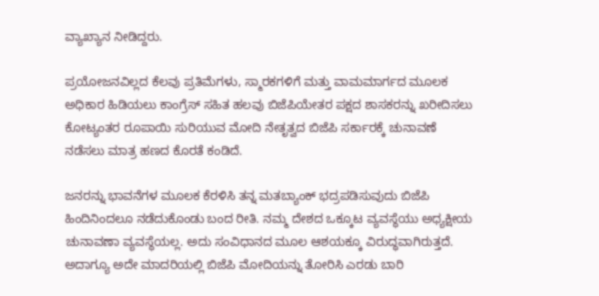ವ್ಯಾಖ್ಯಾನ ನೀಡಿದ್ದರು.

ಪ್ರಯೋಜನವಿಲ್ಲದ ಕೆಲವು ಪ್ರತಿಮೆಗಳು, ಸ್ಮಾರಕಗಳಿಗೆ ಮತ್ತು ವಾಮಮಾರ್ಗದ ಮೂಲಕ ಅಧಿಕಾರ ಹಿಡಿಯಲು ಕಾಂಗ್ರೆಸ್ ಸಹಿತ ಹಲವು ಬಿಜೆಪಿಯೇತರ ಪಕ್ಷದ ಶಾಸಕರನ್ನು ಖರೀದಿಸಲು ಕೋಟ್ಯಂತರ ರೂಪಾಯಿ ಸುರಿಯುವ ಮೋದಿ ನೇತೃತ್ವದ ಬಿಜೆಪಿ ಸರ್ಕಾರಕ್ಕೆ ಚುನಾವಣೆ ನಡೆಸಲು ಮಾತ್ರ ಹಣದ ಕೊರತೆ ಕಂಡಿದೆ.

ಜನರನ್ನು ಭಾವನೆಗಳ ಮೂಲಕ ಕೆರಳಿಸಿ ತನ್ನ ಮತಬ್ಯಾಂಕ್ ಭದ್ರಪಡಿಸುವುದು ಬಿಜೆಪಿ ಹಿಂದಿನಿಂದಲೂ ನಡೆದುಕೊಂಡು ಬಂದ ರೀತಿ. ನಮ್ಮ ದೇಶದ ಒಕ್ಕೂಟ ವ್ಯವಸ್ಥೆಯು ಅಧ್ಯಕ್ಷೀಯ ಚುನಾವಣಾ ವ್ಯವಸ್ಥೆಯಲ್ಲ. ಅದು ಸಂವಿಧಾನದ ಮೂಲ ಆಶಯಕ್ಕೂ ವಿರುದ್ಧವಾಗಿರುತ್ತದೆ. ಅದಾಗ್ಯೂ ಅದೇ ಮಾದರಿಯಲ್ಲಿ ಬಿಜೆಪಿ ಮೋದಿಯನ್ನು ತೋರಿಸಿ ಎರಡು ಬಾರಿ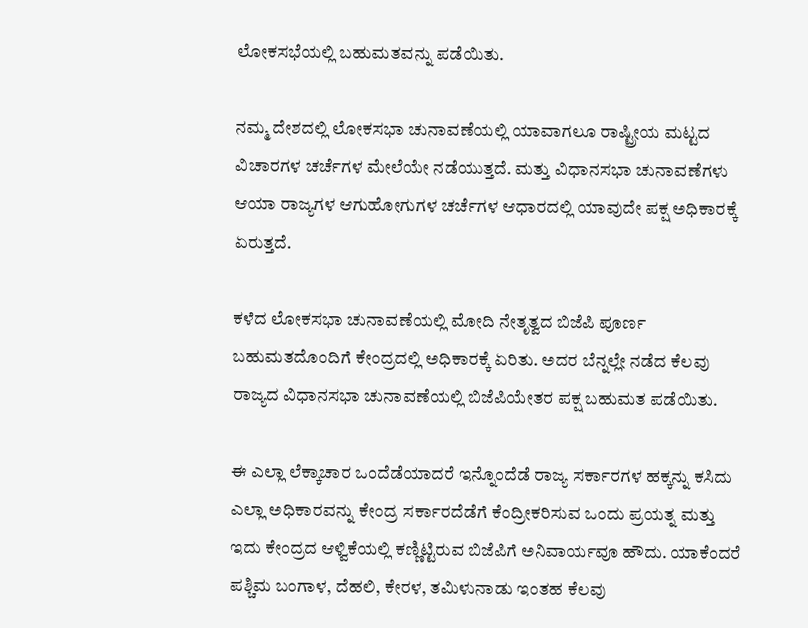ಲೋಕಸಭೆಯಲ್ಲಿ ಬಹುಮತವನ್ನು ಪಡೆಯಿತು.

ನಮ್ಮ ದೇಶದಲ್ಲಿ ಲೋಕಸಭಾ ಚುನಾವಣೆಯಲ್ಲಿ ಯಾವಾಗಲೂ ರಾಷ್ಟ್ರೀಯ ಮಟ್ಟದ ವಿಚಾರಗಳ ಚರ್ಚೆಗಳ ಮೇಲೆಯೇ ನಡೆಯುತ್ತದೆ. ಮತ್ತು ವಿಧಾನಸಭಾ ಚುನಾವಣೆಗಳು ಆಯಾ ರಾಜ್ಯಗಳ ಆಗುಹೋಗುಗಳ ಚರ್ಚೆಗಳ ಆಧಾರದಲ್ಲಿ ಯಾವುದೇ ಪಕ್ಷ ಅಧಿಕಾರಕ್ಕೆ ಏರುತ್ತದೆ.

ಕಳೆದ ಲೋಕಸಭಾ ಚುನಾವಣೆಯಲ್ಲಿ ಮೋದಿ ನೇತೃತ್ವದ ಬಿಜೆಪಿ ಪೂರ್ಣ ಬಹುಮತದೊಂದಿಗೆ ಕೇಂದ್ರದಲ್ಲಿ ಅಧಿಕಾರಕ್ಕೆ ಏರಿತು. ಅದರ ಬೆನ್ನಲ್ಲೇ ನಡೆದ ಕೆಲವು ರಾಜ್ಯದ ವಿಧಾನಸಭಾ ಚುನಾವಣೆಯಲ್ಲಿ ಬಿಜೆಪಿಯೇತರ ಪಕ್ಷ ಬಹುಮತ ಪಡೆಯಿತು.

ಈ ಎಲ್ಲಾ ಲೆಕ್ಕಾಚಾರ ಒಂದೆಡೆಯಾದರೆ ಇನ್ನೊಂದೆಡೆ ರಾಜ್ಯ ಸರ್ಕಾರಗಳ ಹಕ್ಕನ್ನು ಕಸಿದು ಎಲ್ಲಾ ಅಧಿಕಾರವನ್ನು ಕೇಂದ್ರ ಸರ್ಕಾರದೆಡೆಗೆ ಕೆಂದ್ರೀಕರಿಸುವ ಒಂದು ಪ್ರಯತ್ನ ಮತ್ತು ಇದು ಕೇಂದ್ರದ ಆಳ್ವಿಕೆಯಲ್ಲಿ ಕಣ್ಣಿಟ್ಟಿರುವ ಬಿಜೆಪಿಗೆ ಅನಿವಾರ್ಯವೂ ಹೌದು. ಯಾಕೆಂದರೆ ಪಶ್ಚಿಮ ಬಂಗಾಳ, ದೆಹಲಿ, ಕೇರಳ, ತಮಿಳುನಾಡು ಇಂತಹ ಕೆಲವು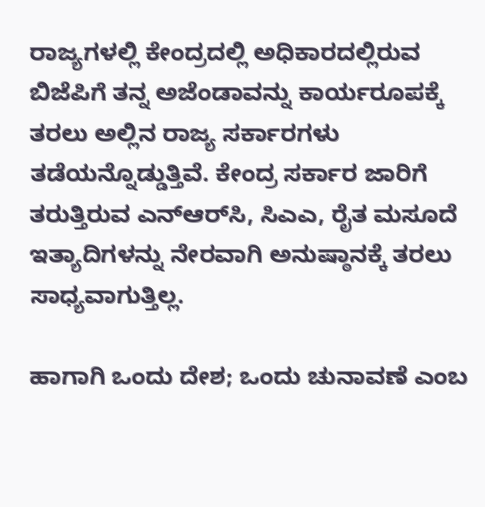ರಾಜ್ಯಗಳಲ್ಲಿ ಕೇಂದ್ರದಲ್ಲಿ ಅಧಿಕಾರದಲ್ಲಿರುವ ಬಿಜೆಪಿಗೆ ತನ್ನ ಅಜೆಂಡಾವನ್ನು ಕಾರ್ಯರೂಪಕ್ಕೆ ತರಲು ಅಲ್ಲಿನ ರಾಜ್ಯ ಸರ್ಕಾರಗಳು ತಡೆಯನ್ನೊಡ್ಡುತ್ತಿವೆ. ಕೇಂದ್ರ ಸರ್ಕಾರ ಜಾರಿಗೆ ತರುತ್ತಿರುವ ಎನ್‌ಆರ್‌ಸಿ, ಸಿಎಎ, ರೈತ ಮಸೂದೆ ಇತ್ಯಾದಿಗಳನ್ನು ನೇರವಾಗಿ ಅನುಷ್ಠಾನಕ್ಕೆ ತರಲು ಸಾಧ್ಯವಾಗುತ್ತಿಲ್ಲ.

ಹಾಗಾಗಿ ಒಂದು ದೇಶ; ಒಂದು ಚುನಾವಣೆ ಎಂಬ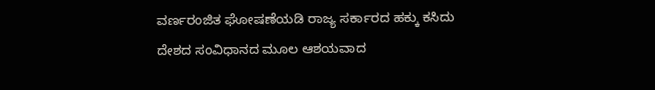ವರ್ಣರಂಜಿತ ಘೋಷಣೆಯಡಿ ರಾಜ್ಯ ಸರ್ಕಾರದ ಹಕ್ಕು ಕಸಿದು ದೇಶದ ಸಂವಿಧಾನದ ಮೂಲ ಆಶಯವಾದ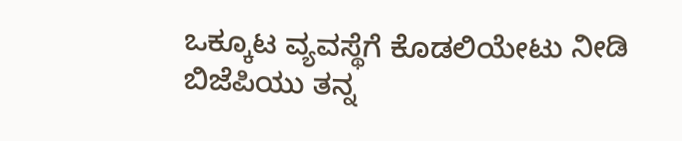ಒಕ್ಕೂಟ ವ್ಯವಸ್ಥೆಗೆ ಕೊಡಲಿಯೇಟು ನೀಡಿ ಬಿಜೆಪಿಯು ತನ್ನ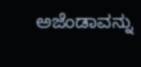ಅಜೆಂಡಾವನ್ನು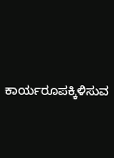ಕಾರ್ಯರೂಪಕ್ಕಿಳಿಸುವ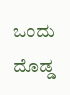ಒಂದು ದೊಡ್ಡ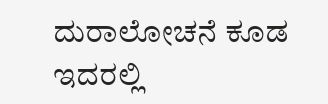ದುರಾಲೋಚನೆ ಕೂಡ ಇದರಲ್ಲಿ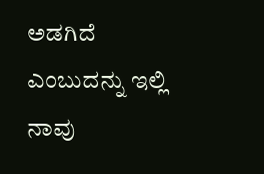ಅಡಗಿದೆ ಎಂಬುದನ್ನು ಇಲ್ಲಿ ನಾವು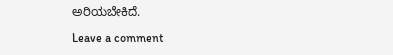ಅರಿಯಬೇಕಿದೆ.

Leave a comment